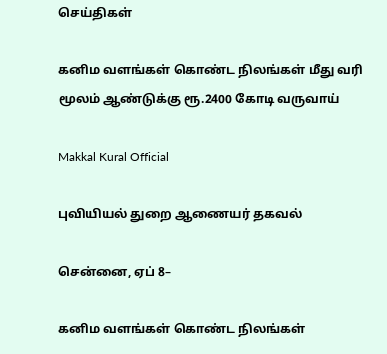செய்திகள்

கனிம வளங்கள் கொண்ட நிலங்கள் மீது வரி மூலம் ஆண்டுக்கு ரூ.2400 கோடி வருவாய்

Makkal Kural Official

புவியியல் துறை ஆணையர் தகவல்

சென்னை, ஏப் 8–

கனிம வளங்கள் கொண்ட நிலங்கள்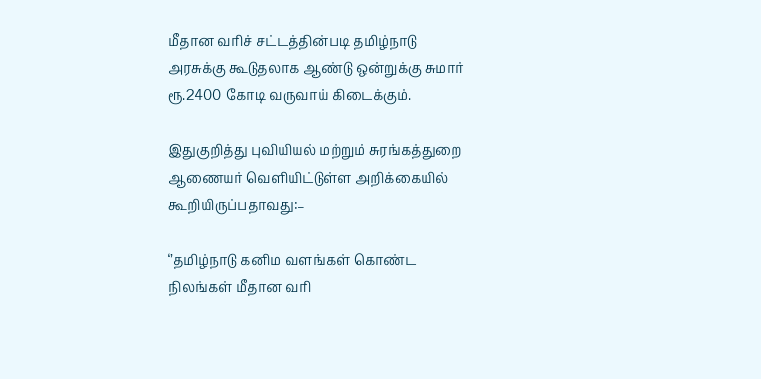மீதான வரிச் சட்டத்தின்படி தமிழ்நாடு அரசுக்கு கூடுதலாக ஆண்டு ஒன்றுக்கு சுமார் ரூ.2400 கோடி வருவாய் கிடைக்கும்.

இதுகுறித்து புவியியல் மற்றும் சுரங்கத்துறை ஆணையர் வெளியிட்டுள்ள அறிக்கையில் கூறியிருப்பதாவது:–

‘’தமிழ்நாடு கனிம வளங்கள் கொண்ட நிலங்கள் மீதான வரி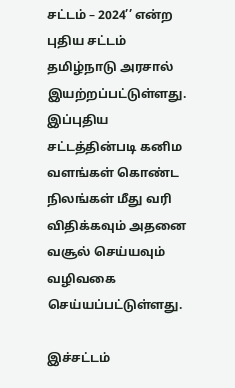சட்டம் – 2024’’ என்ற புதிய சட்டம் தமிழ்நாடு அரசால் இயற்றப்பட்டுள்ளது. இப்புதிய சட்டத்தின்படி கனிம வளங்கள் கொண்ட நிலங்கள் மீது வரி விதிக்கவும் அதனை வசூல் செய்யவும் வழிவகை செய்யப்பட்டுள்ளது.

இச்சட்டம்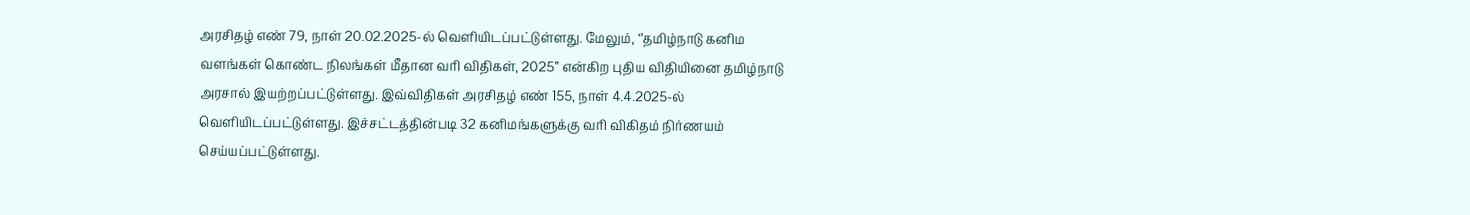அரசிதழ் எண் 79, நாள் 20.02.2025-ல் வெளியிடப்பட்டுள்ளது. மேலும், ‘’தமிழ்நாடு கனிம வளங்கள் கொண்ட நிலங்கள் மீதான வரி விதிகள், 2025’’ என்கிற புதிய விதியினை தமிழ்நாடு அரசால் இயற்றப்பட்டுள்ளது. இவ்விதிகள் அரசிதழ் எண் 155, நாள் 4.4.2025-ல் வெளியிடப்பட்டுள்ளது. இச்சட்டத்தின்படி 32 கனிமங்களுக்கு வரி விகிதம் நிர்ணயம் செய்யப்பட்டுள்ளது.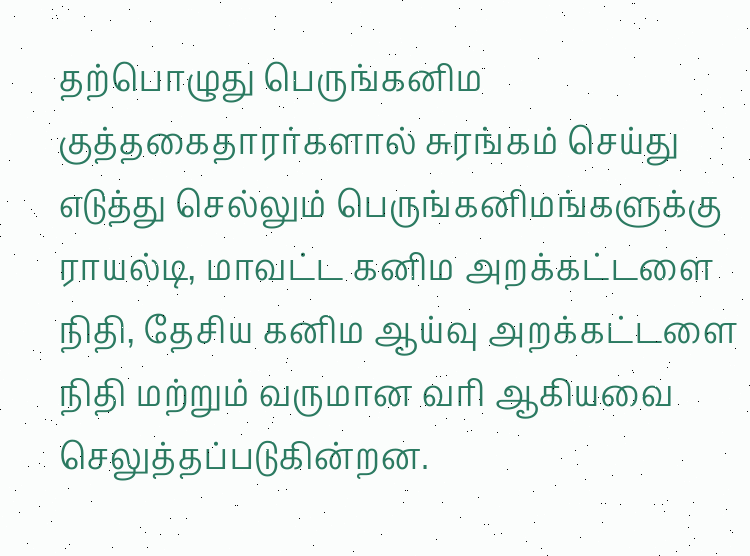தற்பொழுது பெருங்கனிம குத்தகைதாரர்களால் சுரங்கம் செய்து எடுத்து செல்லும் பெருங்கனிமங்களுக்கு ராயல்டி, மாவட்ட கனிம அறக்கட்டளை நிதி, தேசிய கனிம ஆய்வு அறக்கட்டளை நிதி மற்றும் வருமான வரி ஆகியவை செலுத்தப்படுகின்றன.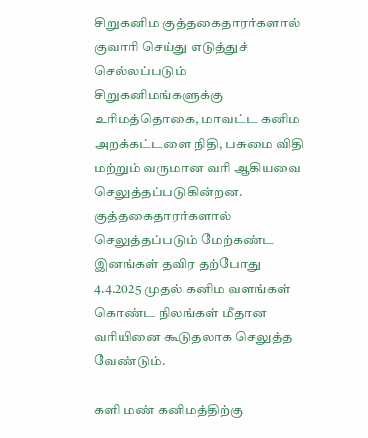சிறுகனிம குத்தகைதாரர்களால் குவாரி செய்து எடுத்துச் செல்லப்படும் சிறுகனிமங்களுக்கு உரிமத்தொகை, மாவட்ட கனிம அறக்கட்டளை நிதி, பசுமை விதி மற்றும் வருமான வரி ஆகியவை செலுத்தப்படுகின்றன. குத்தகைதாரர்களால் செலுத்தப்படும் மேற்கண்ட இனங்கள் தவிர தற்போது 4.4.2025 முதல் கனிம வளங்கள் கொண்ட நிலங்கள் மீதான வரியினை கூடுதலாக செலுத்த வேண்டும்.

களி மண் கனிமத்திற்கு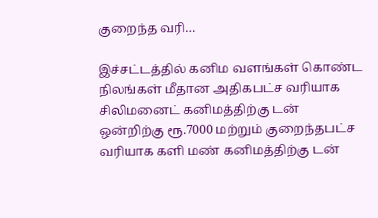குறைந்த வரி…

இச்சட்டத்தில் கனிம வளங்கள் கொண்ட நிலங்கள் மீதான அதிகபட்ச வரியாக சிலிமனைட் கனிமத்திற்கு டன் ஒன்றிற்கு ரூ.7000 மற்றும் குறைந்தபட்ச வரியாக களி மண் கனிமத்திற்கு டன்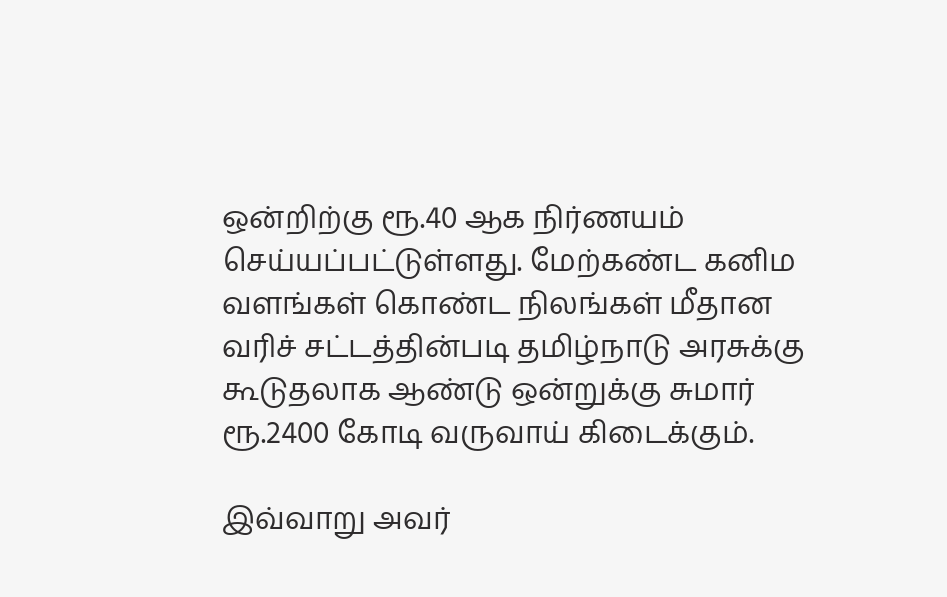ஒன்றிற்கு ரூ.40 ஆக நிர்ணயம் செய்யப்பட்டுள்ளது. மேற்கண்ட கனிம வளங்கள் கொண்ட நிலங்கள் மீதான வரிச் சட்டத்தின்படி தமிழ்நாடு அரசுக்கு கூடுதலாக ஆண்டு ஒன்றுக்கு சுமார் ரூ.2400 கோடி வருவாய் கிடைக்கும்.

இவ்வாறு அவர்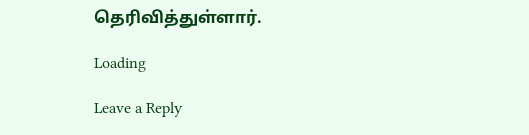தெரிவித்துள்ளார்.

Loading

Leave a Reply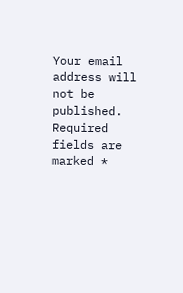Your email address will not be published. Required fields are marked *